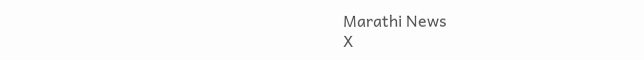Marathi News
X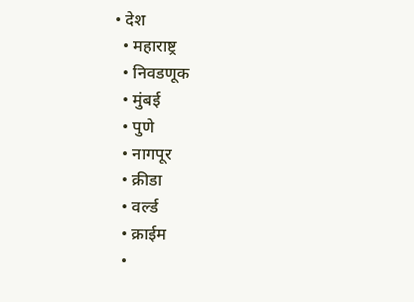• देश
  • महाराष्ट्र
  • निवडणूक
  • मुंबई
  • पुणे
  • नागपूर
  • क्रीडा
  • वर्ल्ड
  • क्राईम
  •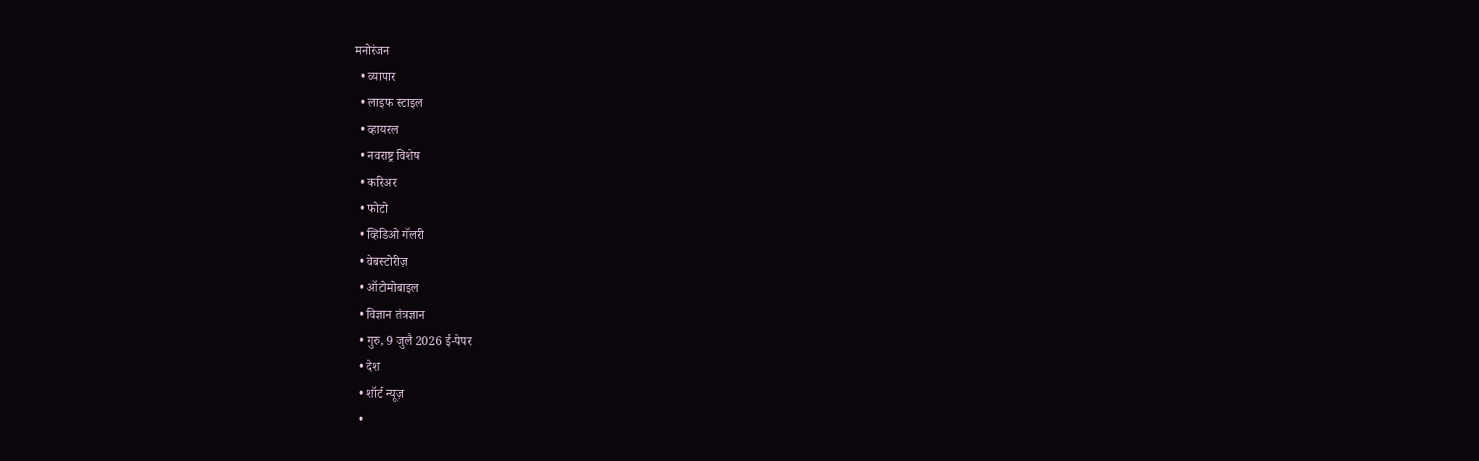मनोरंजन
  • व्यापार
  • लाइफ स्टाइल
  • व्हायरल
  • नवराष्ट्र विशेष
  • करिअर
  • फोटो
  • व्हिडिओ गॅलरी
  • वेबस्टोरीज़
  • ऑटोमोबाइल
  • विज्ञान तंत्रज्ञान
  • गुरु, 9 जुलै 2026 ई-पेपर
  • देश
  • शॉर्ट न्यूज़
  •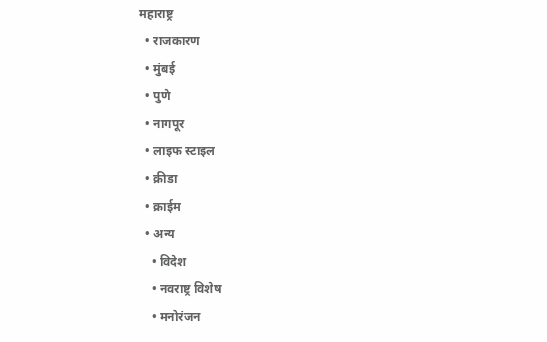महाराष्ट्र
  • राजकारण
  • मुंबई
  • पुणे
  • नागपूर
  • लाइफ स्टाइल
  • क्रीडा
  • क्राईम
  • अन्य
    • विदेश
    • नवराष्ट्र विशेष
    • मनोरंजन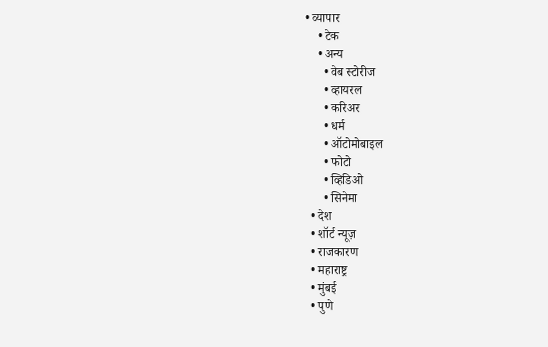• व्यापार
    • टेक
    • अन्य
      • वेब स्टोरीज
      • व्हायरल
      • करिअर
      • धर्म
      • ऑटोमोबाइल
      • फोटो
      • व्हिडिओ
      • सिनेमा
  • देश
  • शॉर्ट न्यूज़
  • राजकारण
  • महाराष्ट्र
  • मुंबई
  • पुणे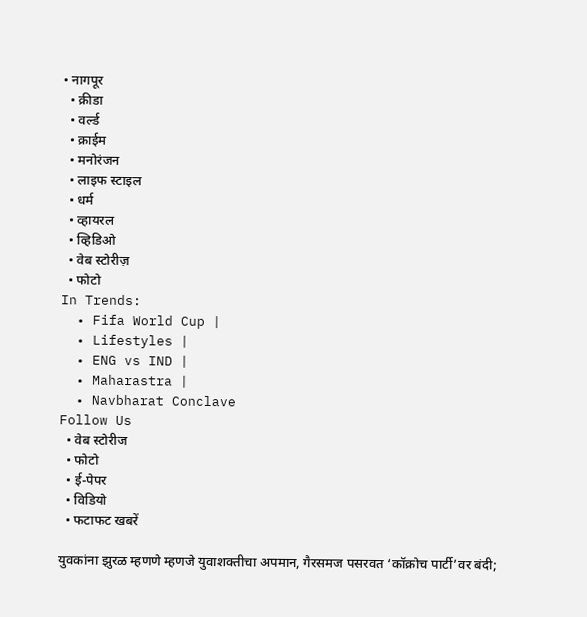• नागपूर
  • क्रीडा
  • वर्ल्ड
  • क्राईम
  • मनोरंजन
  • लाइफ स्टाइल
  • धर्म
  • व्हायरल
  • व्हिडिओ
  • वेब स्टोरीज़
  • फोटो
In Trends:
  • Fifa World Cup |
  • Lifestyles |
  • ENG vs IND |
  • Maharastra |
  • Navbharat Conclave
Follow Us
  • वेब स्टोरीज
  • फोटो
  • ई-पेपर
  • विडियो
  • फटाफट खबरें

युवकांना झुरळ म्हणणे म्हणजे युवाशक्तीचा अपमान, गैरसमज पसरवत ‘कॉक्रोच पार्टी’वर बंदी;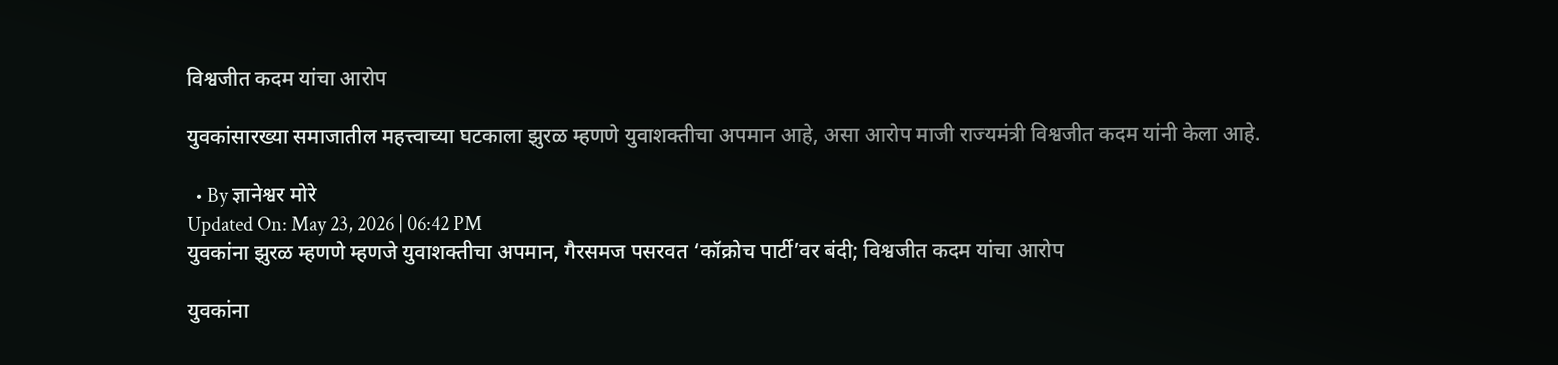विश्वजीत कदम यांचा आरोप

युवकांसारख्या समाजातील महत्त्वाच्या घटकाला झुरळ म्हणणे युवाशक्तीचा अपमान आहे, असा आरोप माजी राज्यमंत्री विश्वजीत कदम यांनी केला आहे.

  • By ज्ञानेश्वर मोरे
Updated On: May 23, 2026 | 06:42 PM
युवकांना झुरळ म्हणणे म्हणजे युवाशक्तीचा अपमान, गैरसमज पसरवत ‘कॉक्रोच पार्टी’वर बंदी; विश्वजीत कदम यांचा आरोप

युवकांना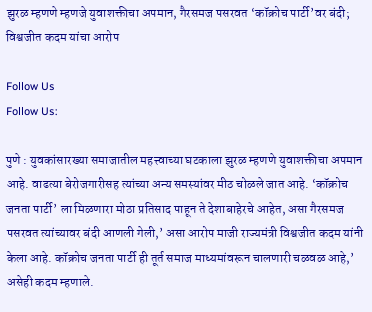झुरळ म्हणणे म्हणजे युवाशक्तीचा अपमान, गैरसमज पसरवत ‘कॉक्रोच पार्टी’वर बंदी; विश्वजीत कदम यांचा आरोप

Follow Us
Follow Us:

पुणे : युवकांसारख्या समाजातील महत्त्वाच्या घटकाला झुरळ म्हणणे युवाशक्तीचा अपमान आहे. वाढत्या बेरोजगारीसह त्यांच्या अन्य समस्यांवर मीठ चोळले जात आहे. ‘कॉक्रोच जनता पार्टी’ ला मिळणारा मोठा प्रतिसाद पाहून ते देशाबाहेरचे आहेत, असा गैरसमज पसरवत त्यांच्यावर बंदी आणली गेली,’ असा आरोप माजी राज्यमंत्री विश्वजीत कदम यांनी केला आहे. कॉक्रोच जनता पार्टी ही तूर्त समाज माध्यमांवरून चालणारी चळवळ आहे,’ असेही कदम म्हणाले.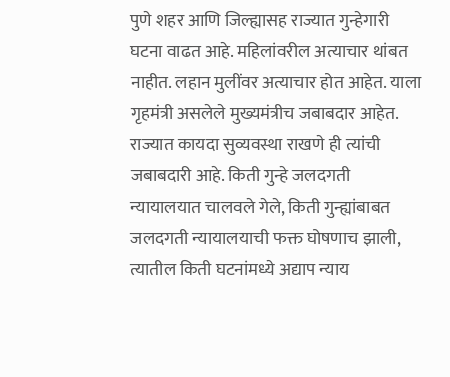पुणे शहर आणि जिल्ह्यासह राज्यात गुन्हेगारी घटना वाढत आहे. महिलांवरील अत्याचार थांबत नाहीत. लहान मुलींवर अत्याचार होत आहेत. याला गृहमंत्री असलेले मुख्यमंत्रीच जबाबदार आहेत. राज्यात कायदा सुव्यवस्था राखणे ही त्यांची जबाबदारी आहे. किती गुन्हे जलदगती न्यायालयात चालवले गेले, किती गुन्ह्यांबाबत जलदगती न्यायालयाची फक्त घोषणाच झाली, त्यातील किती घटनांमध्ये अद्याप न्याय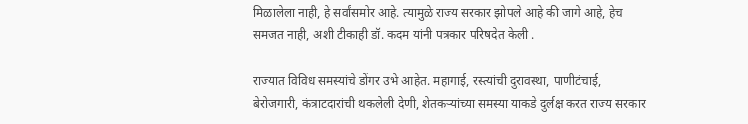मिळालेला नाही, हे सर्वांसमोर आहे. त्यामुळे राज्य सरकार झोपले आहे की जागे आहे, हेच समजत नाही, अशी टीकाही डॉ. कदम यांनी पत्रकार परिषदेत केली .

राज्यात विविध समस्यांचे डोंगर उभे आहेत. महागाई, रस्त्यांची दुरावस्था, पाणीटंचाई, बेरोजगारी, कंत्राटदारांची थकलेली देणी, शेतकऱ्यांच्या समस्या याकडे दुर्लक्ष करत राज्य सरकार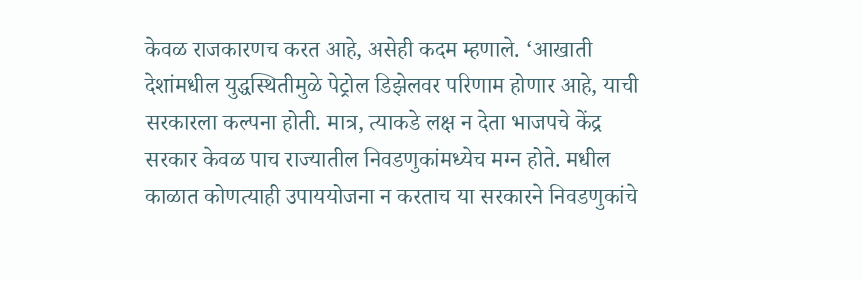केवळ राजकारणच करत आहे, असेही कदम म्हणाले. ‘आखाती देशांमधील युद्धस्थितीमुळे पेट्रोल डिझेलवर परिणाम होणार आहे, याची सरकारला कल्पना होती. मात्र, त्याकडे लक्ष न देता भाजपचे केंद्र सरकार केवळ पाच राज्यातील निवडणुकांमध्येच मग्न होते. मधील काळात कोणत्याही उपाययोजना न करताच या सरकारने निवडणुकांचे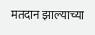मतदान झाल्याच्या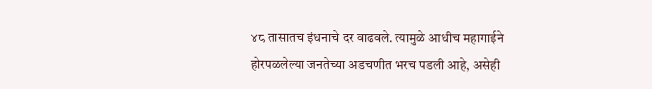४८ तासातच इंधनाचे दर वाढवले. त्यामुळे आधीच महागाईने होरपळलेल्या जनतेच्या अडचणीत भरच पडली आहे, असेही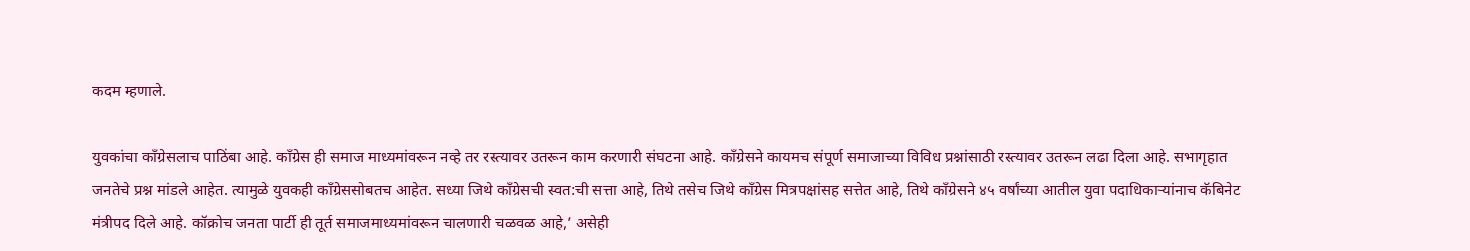कदम म्हणाले.

युवकांचा काँग्रेसलाच पाठिंबा आहे. काँग्रेस ही समाज माध्यमांवरून नव्हे तर रस्त्यावर उतरून काम करणारी संघटना आहे. काँग्रेसने कायमच संपूर्ण समाजाच्या विविध प्रश्नांसाठी रस्त्यावर उतरून लढा दिला आहे. सभागृहात जनतेचे प्रश्न मांडले आहेत. त्यामुळे युवकही काँग्रेससोबतच आहेत. सध्या जिथे काँग्रेसची स्वत:ची सत्ता आहे, तिथे तसेच जिथे काँग्रेस मित्रपक्षांसह सत्तेत आहे, तिथे काँग्रेसने ४५ वर्षांच्या आतील युवा पदाधिकाऱ्यांनाच कॅबिनेट मंत्रीपद दिले आहे. कॉक्रोच जनता पार्टी ही तूर्त समाजमाध्यमांवरून चालणारी चळवळ आहे,’ असेही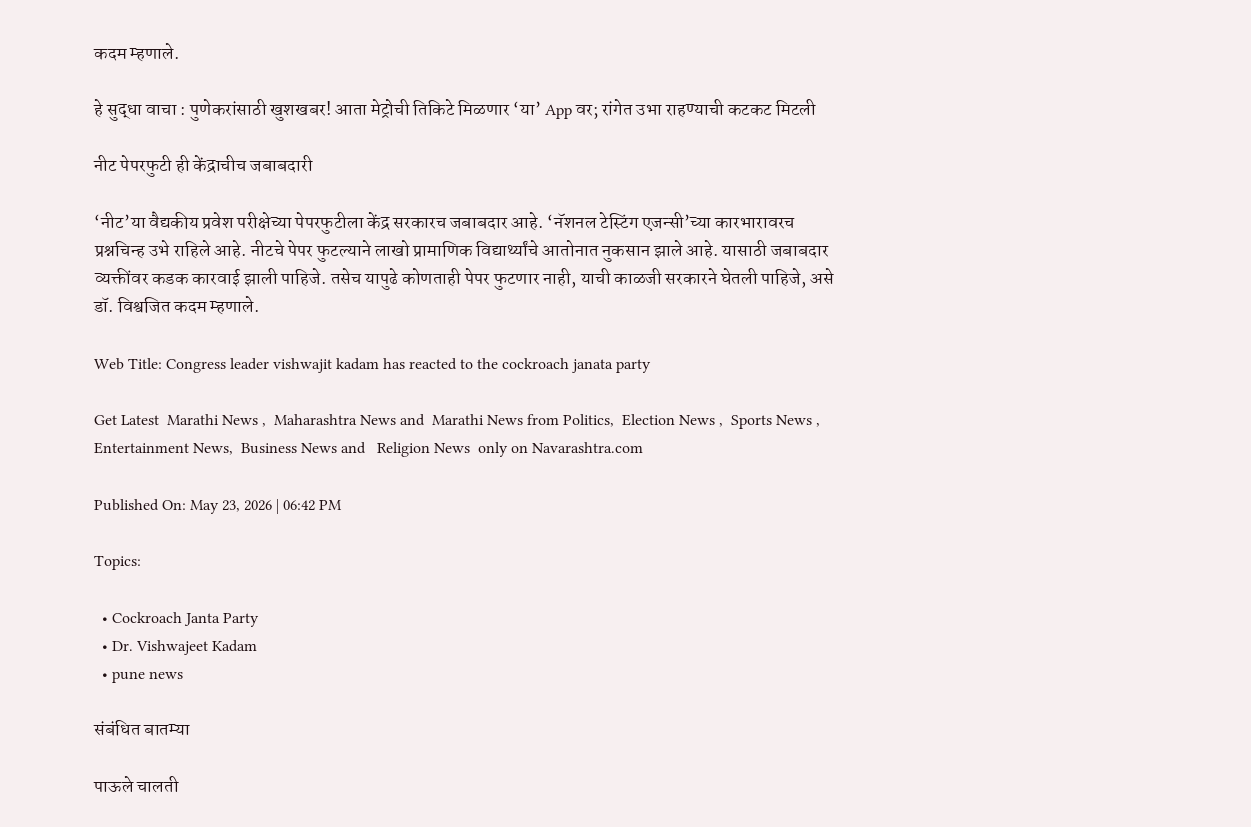कदम म्हणाले.

हे सुद्धा वाचा : पुणेकरांसाठी खुशखबर! आता मेट्रोची तिकिटे मिळणार ‘या’ App वर; रांगेत उभा राहण्याची कटकट मिटली

नीट पेपरफुटी ही केंद्राचीच जबाबदारी

‘नीट’या वैद्यकीय प्रवेश परीक्षेच्या पेपरफुटीला केंद्र सरकारच जबाबदार आहे. ‘नॅशनल टेस्टिंग एजन्सी’च्या कारभारावरच प्रश्नचिन्ह उभे राहिले आहे. नीटचे पेपर फुटल्याने लाखो प्रामाणिक विद्यार्थ्यांचे आतोनात नुकसान झाले आहे. यासाठी जबाबदार व्यक्तींवर कडक कारवाई झाली पाहिजे. तसेच यापुढे कोणताही पेपर फुटणार नाही, याची काळजी सरकारने घेतली पाहिजे, असे डॉ. विश्वजित कदम म्हणाले.

Web Title: Congress leader vishwajit kadam has reacted to the cockroach janata party

Get Latest  Marathi News ,  Maharashtra News and  Marathi News from Politics,  Election News ,  Sports News ,  Entertainment News,  Business News and   Religion News  only on Navarashtra.com

Published On: May 23, 2026 | 06:42 PM

Topics:

  • Cockroach Janta Party
  • Dr. Vishwajeet Kadam
  • pune news

संबंधित बातम्या

पाऊले चालती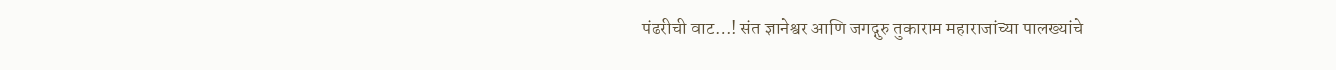पंढरीची वाट…! संत ज्ञानेश्वर आणि जगद्गुरु तुकाराम महाराजांच्या पालख्यांचे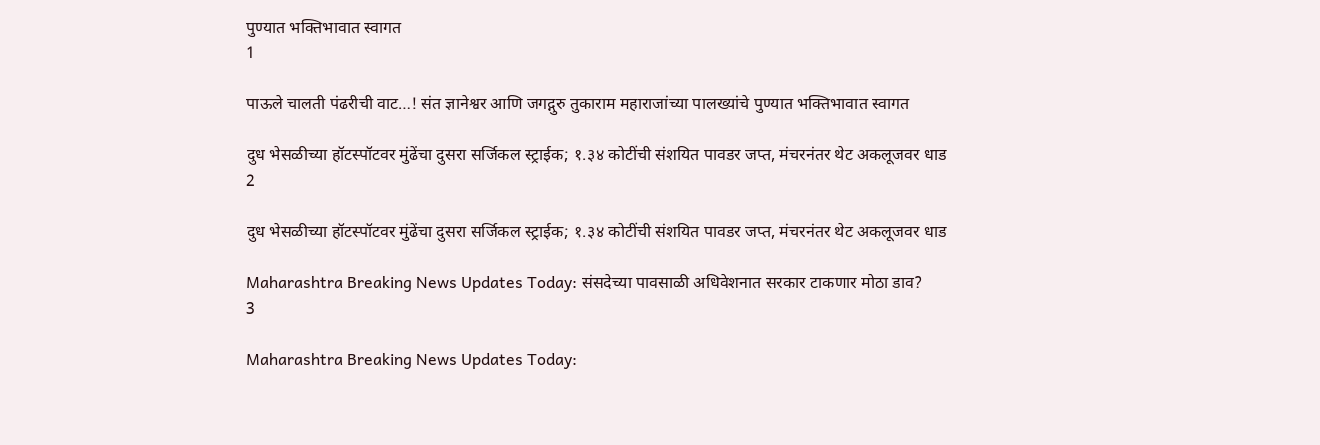पुण्यात भक्तिभावात स्वागत
1

पाऊले चालती पंढरीची वाट…! संत ज्ञानेश्वर आणि जगद्गुरु तुकाराम महाराजांच्या पालख्यांचे पुण्यात भक्तिभावात स्वागत

दुध भेसळीच्या हॉटस्पॉटवर मुंढेंचा दुसरा सर्जिकल स्ट्राईक; १.३४ कोटींची संशयित पावडर जप्त, मंचरनंतर थेट अकलूजवर धाड
2

दुध भेसळीच्या हॉटस्पॉटवर मुंढेंचा दुसरा सर्जिकल स्ट्राईक; १.३४ कोटींची संशयित पावडर जप्त, मंचरनंतर थेट अकलूजवर धाड

Maharashtra Breaking News Updates Today: संसदेच्या पावसाळी अधिवेशनात सरकार टाकणार मोठा डाव?
3

Maharashtra Breaking News Updates Today: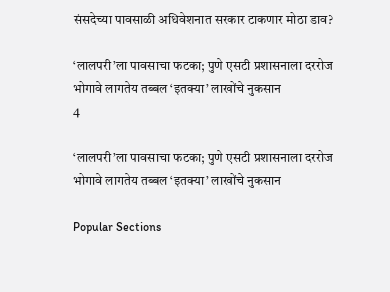संसदेच्या पावसाळी अधिवेशनात सरकार टाकणार मोठा डाव?

‘लालपरी’ला पावसाचा फटका; पुणे एसटी प्रशासनाला दररोज भोगावे लागतेय तब्बल ‘इतक्या’ लाखोंचे नुकसान
4

‘लालपरी’ला पावसाचा फटका; पुणे एसटी प्रशासनाला दररोज भोगावे लागतेय तब्बल ‘इतक्या’ लाखोंचे नुकसान

Popular Sections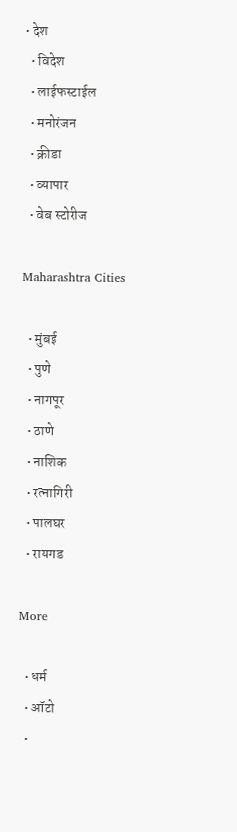• देश
  • विदेश
  • लाईफस्टाईल
  • मनोरंजन
  • क्रीडा
  • व्यापार
  • वेब स्टोरीज

Maharashtra Cities

  • मुंबई
  • पुणे
  • नागपूर
  • ठाणे
  • नाशिक
  • रत्नागिरी
  • पालघर
  • रायगड

More

  • धर्म
  • ऑटो
  •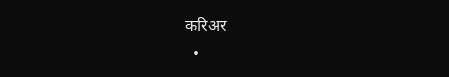करिअर
  •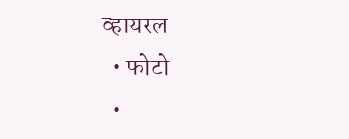व्हायरल
  • फोटो
  •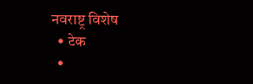नवराष्ट्र विशेष
  • टेक
  •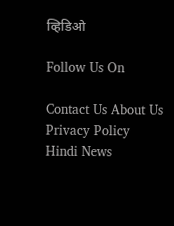व्हिडिओ

Follow Us On

Contact Us About Us Privacy Policy
Hindi News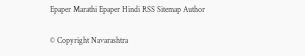Epaper Marathi Epaper Hindi RSS Sitemap Author

© Copyright Navarashtra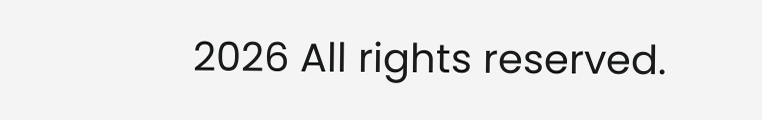2026 All rights reserved.